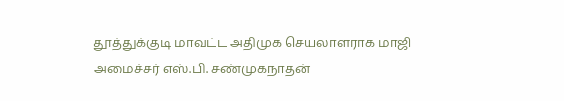தூத்துக்குடி மாவட்ட அதிமுக செயலாளராக மாஜி அமைச்சர் எஸ்.பி. சண்முகநாதன்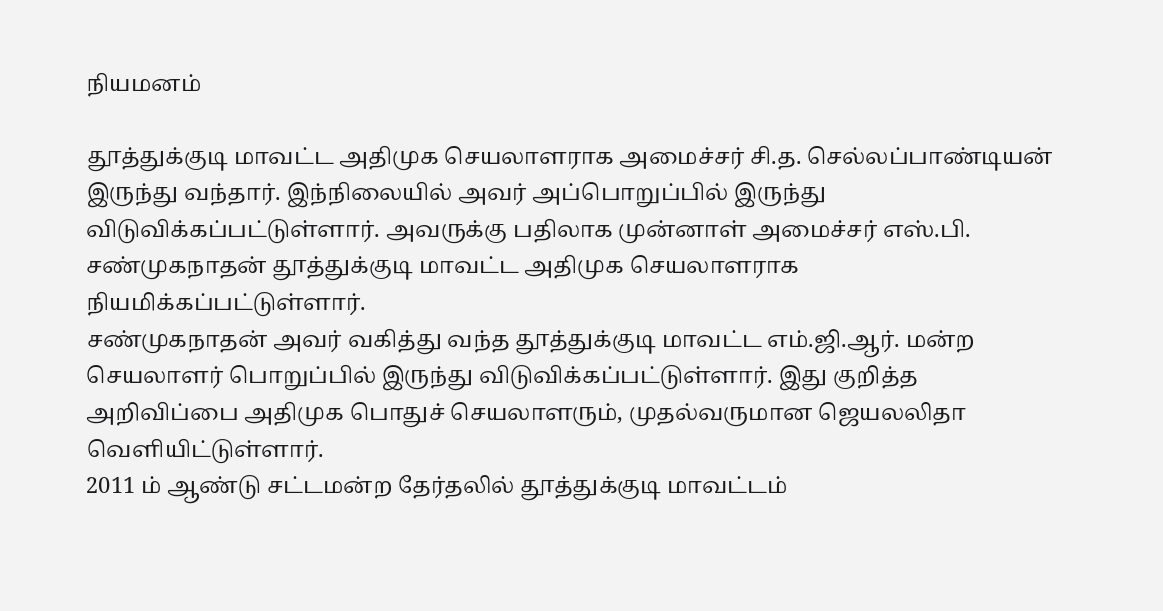நியமனம்

தூத்துக்குடி மாவட்ட அதிமுக செயலாளராக அமைச்சர் சி.த. செல்லப்பாண்டியன் இருந்து வந்தார். இந்நிலையில் அவர் அப்பொறுப்பில் இருந்து விடுவிக்கப்பட்டுள்ளார். அவருக்கு பதிலாக முன்னாள் அமைச்சர் எஸ்.பி. சண்முகநாதன் தூத்துக்குடி மாவட்ட அதிமுக செயலாளராக நியமிக்கப்பட்டுள்ளார்.
சண்முகநாதன் அவர் வகித்து வந்த தூத்துக்குடி மாவட்ட எம்.ஜி.ஆர். மன்ற செயலாளர் பொறுப்பில் இருந்து விடுவிக்கப்பட்டுள்ளார். இது குறித்த அறிவிப்பை அதிமுக பொதுச் செயலாளரும், முதல்வருமான ஜெயலலிதா வெளியிட்டுள்ளார்.
2011 ம் ஆண்டு சட்டமன்ற தேர்தலில் தூத்துக்குடி மாவட்டம்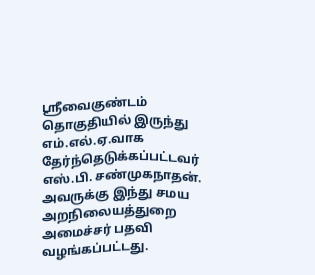ஸ்ரீவைகுண்டம் தொகுதியில் இருந்து எம்.எல்.ஏ.வாக தேர்ந்தெடுக்கப்பட்டவர் எஸ்.பி. சண்முகநாதன். அவருக்கு இந்து சமய அறநிலையத்துறை அமைச்சர் பதவி வழங்கப்பட்டது.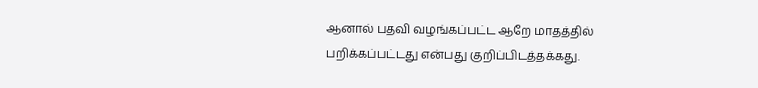ஆனால் பதவி வழங்கப்பட்ட ஆறே மாதத்தில் பறிக்கப்பட்டது என்பது குறிப்பிடத்தக்கது.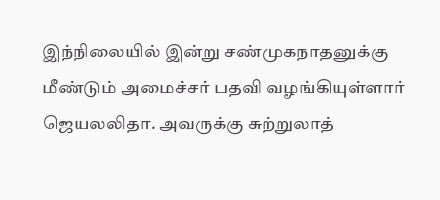இந்நிலையில் இன்று சண்முகநாதனுக்கு மீண்டும் அமைச்சர் பதவி வழங்கியுள்ளார் ஜெயலலிதா. அவருக்கு சுற்றுலாத்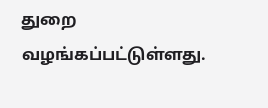துறை வழங்கப்பட்டுள்ளது.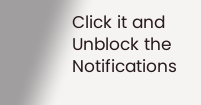Click it and Unblock the Notifications